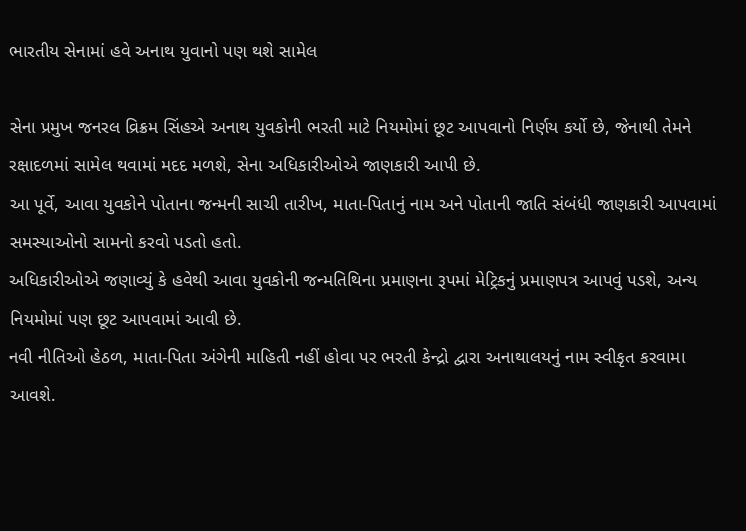ભારતીય સેનામાં હવે અનાથ યુવાનો પણ થશે સામેલ

સેના પ્રમુખ જનરલ વ્રિક્રમ સિંહએ અનાથ યુવકોની ભરતી માટે નિયમોમાં છૂટ આપવાનો નિર્ણય કર્યો છે, જેનાથી તેમને રક્ષાદળમાં સામેલ થવામાં મદદ મળશે, સેના અધિકારીઓએ જાણકારી આપી છે.
આ પૂર્વે, આવા યુવકોને પોતાના જન્મની સાચી તારીખ, માતા-પિતાનું નામ અને પોતાની જાતિ સંબંધી જાણકારી આપવામાં સમસ્યાઓનો સામનો કરવો પડતો હતો.
અધિકારીઓએ જણાવ્યું કે હવેથી આવા યુવકોની જન્મતિથિના પ્રમાણના રૂપમાં મેટ્રિકનું પ્રમાણપત્ર આપવું પડશે, અન્ય નિયમોમાં પણ છૂટ આપવામાં આવી છે.
નવી નીતિઓ હેઠળ, માતા-પિતા અંગેની માહિતી નહીં હોવા પર ભરતી કેન્દ્રો દ્વારા અનાથાલયનું નામ સ્વીકૃત કરવામા આવશે.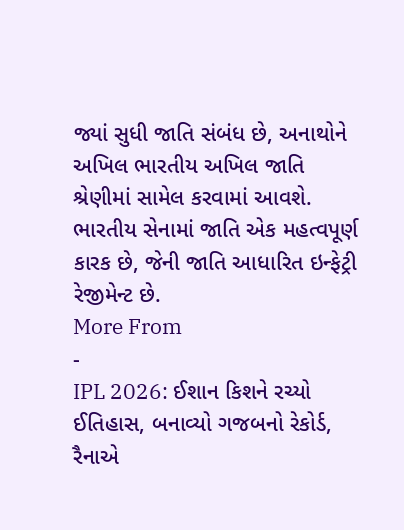જ્યાં સુધી જાતિ સંબંધ છે, અનાથોને અખિલ ભારતીય અખિલ જાતિ શ્રેણીમાં સામેલ કરવામાં આવશે. ભારતીય સેનામાં જાતિ એક મહત્વપૂર્ણ કારક છે, જેની જાતિ આધારિત ઇન્ફેટ્રી રેજીમેન્ટ છે.
More From
-
IPL 2026: ઈશાન કિશને રચ્યો ઈતિહાસ, બનાવ્યો ગજબનો રેકોર્ડ, રૈનાએ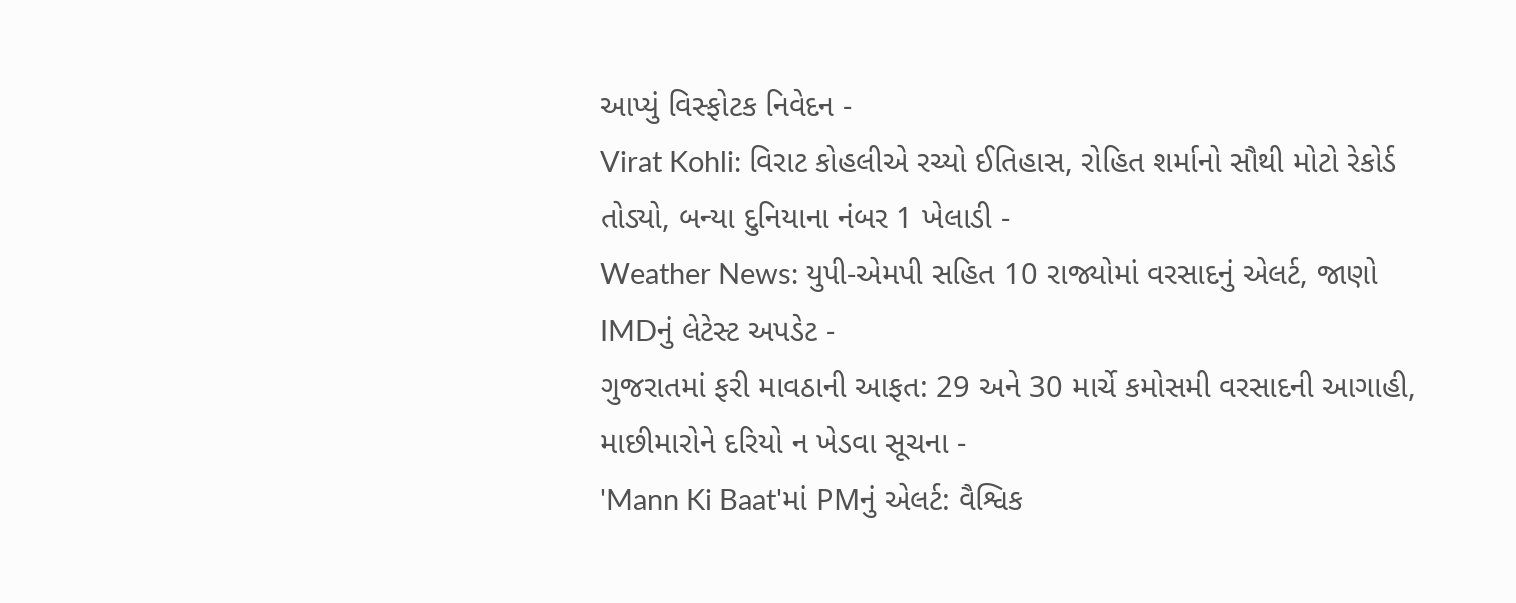આપ્યું વિસ્ફોટક નિવેદન -
Virat Kohli: વિરાટ કોહલીએ રચ્યો ઈતિહાસ, રોહિત શર્માનો સૌથી મોટો રેકોર્ડ તોડ્યો, બન્યા દુનિયાના નંબર 1 ખેલાડી -
Weather News: યુપી-એમપી સહિત 10 રાજ્યોમાં વરસાદનું એલર્ટ, જાણો IMDનું લેટેસ્ટ અપડેટ -
ગુજરાતમાં ફરી માવઠાની આફત: 29 અને 30 માર્ચે કમોસમી વરસાદની આગાહી, માછીમારોને દરિયો ન ખેડવા સૂચના -
'Mann Ki Baat'માં PMનું એલર્ટ: વૈશ્વિક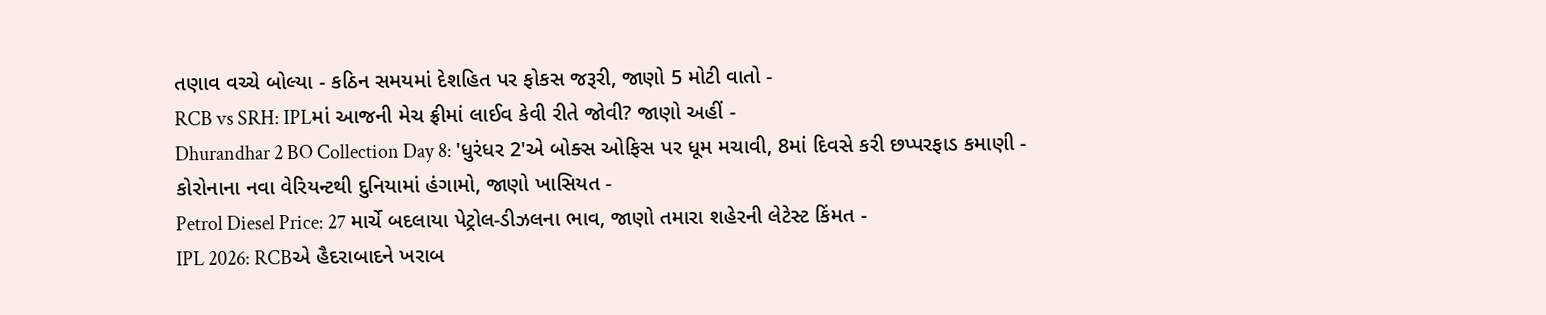તણાવ વચ્ચે બોલ્યા - કઠિન સમયમાં દેશહિત પર ફોકસ જરૂરી, જાણો 5 મોટી વાતો -
RCB vs SRH: IPLમાં આજની મેચ ફ્રીમાં લાઈવ કેવી રીતે જોવી? જાણો અહીં -
Dhurandhar 2 BO Collection Day 8: 'ધુરંધર 2'એ બોક્સ ઓફિસ પર ધૂમ મચાવી, 8માં દિવસે કરી છપ્પરફાડ કમાણી -
કોરોનાના નવા વેરિયન્ટથી દુનિયામાં હંગામો, જાણો ખાસિયત -
Petrol Diesel Price: 27 માર્ચે બદલાયા પેટ્રોલ-ડીઝલના ભાવ, જાણો તમારા શહેરની લેટેસ્ટ કિંમત -
IPL 2026: RCBએ હૈદરાબાદને ખરાબ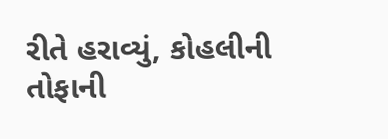રીતે હરાવ્યું, કોહલીની તોફાની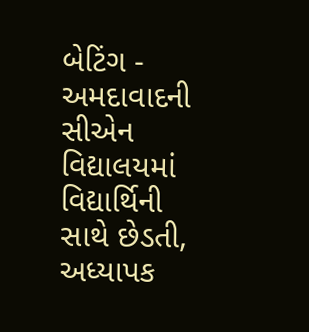બેટિંગ -
અમદાવાદની સીએન વિદ્યાલયમાં વિદ્યાર્થિની સાથે છેડતી, અધ્યાપક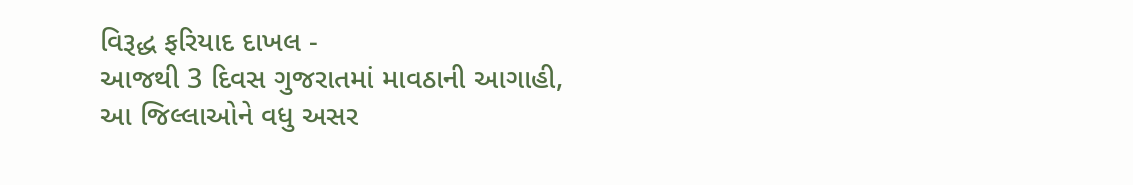વિરૂદ્ધ ફરિયાદ દાખલ -
આજથી 3 દિવસ ગુજરાતમાં માવઠાની આગાહી, આ જિલ્લાઓને વધુ અસર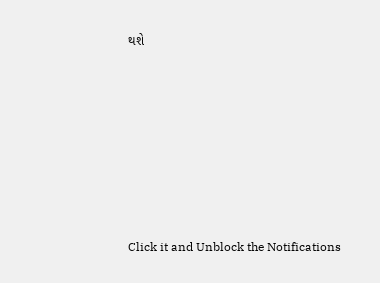થશે










Click it and Unblock the Notifications